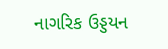નાગરિક ઉડ્ડયન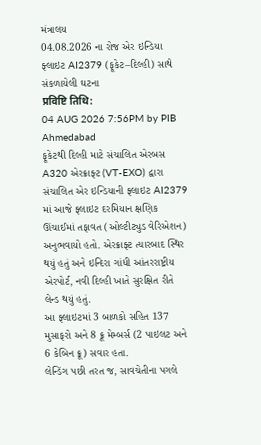મંત્રાલય
04.08.2026 ના રોજ એર ઇન્ડિયા ફ્લાઇટ AI2379 (ફૂકેટ–દિલ્હી) સાથે સંકળાયેલી ઘટના
प्रविष्टि तिथि:
04 AUG 2026 7:56PM by PIB Ahmedabad
ફૂકેટથી દિલ્હી માટે સંચાલિત એરબસ A320 એરક્રાફ્ટ (VT-EXO) દ્વારા સંચાલિત એર ઇન્ડિયાની ફ્લાઇટ AI2379 માં આજે ફ્લાઇટ દરમિયાન ક્ષણિક ઊંચાઈમાં તફાવત (ઓલ્ટીટ્યુડ વેરિએશન) અનુભવાયો હતો. એરક્રાફ્ટ ત્યારબાદ સ્થિર થયું હતું અને ઇન્દિરા ગાંધી આંતરરાષ્ટ્રીય એરપોર્ટ, નવી દિલ્હી ખાતે સુરક્ષિત રીતે લેન્ડ થયું હતું.
આ ફ્લાઇટમાં 3 બાળકો સહિત 137 મુસાફરો અને 8 ક્રૂ મેમ્બર્સ (2 પાઇલટ અને 6 કેબિન ક્રૂ) સવાર હતા.
લેન્ડિંગ પછી તરત જ, સાવચેતીના પગલે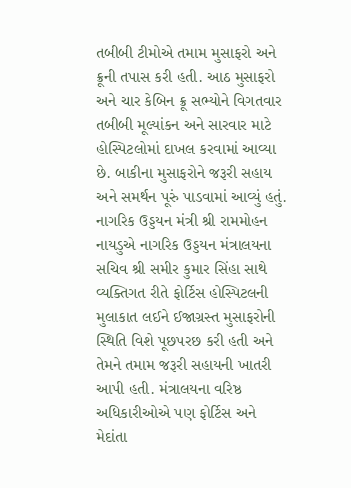તબીબી ટીમોએ તમામ મુસાફરો અને ક્રૂની તપાસ કરી હતી. આઠ મુસાફરો અને ચાર કેબિન ક્રૂ સભ્યોને વિગતવાર તબીબી મૂલ્યાંકન અને સારવાર માટે હોસ્પિટલોમાં દાખલ કરવામાં આવ્યા છે. બાકીના મુસાફરોને જરૂરી સહાય અને સમર્થન પૂરું પાડવામાં આવ્યું હતું.
નાગરિક ઉડ્ડયન મંત્રી શ્રી રામમોહન નાયડુએ નાગરિક ઉડ્ડયન મંત્રાલયના સચિવ શ્રી સમીર કુમાર સિંહા સાથે વ્યક્તિગત રીતે ફોર્ટિસ હોસ્પિટલની મુલાકાત લઈને ઈજાગ્રસ્ત મુસાફરોની સ્થિતિ વિશે પૂછપરછ કરી હતી અને તેમને તમામ જરૂરી સહાયની ખાતરી આપી હતી. મંત્રાલયના વરિષ્ઠ અધિકારીઓએ પણ ફોર્ટિસ અને મેદાંતા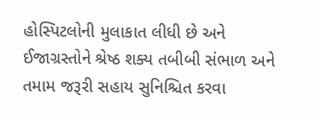હોસ્પિટલોની મુલાકાત લીધી છે અને ઈજાગ્રસ્તોને શ્રેષ્ઠ શક્ય તબીબી સંભાળ અને તમામ જરૂરી સહાય સુનિશ્ચિત કરવા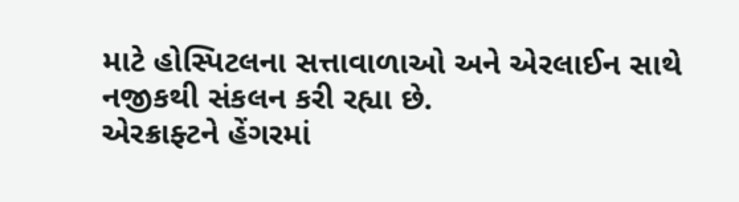માટે હોસ્પિટલના સત્તાવાળાઓ અને એરલાઈન સાથે નજીકથી સંકલન કરી રહ્યા છે.
એરક્રાફ્ટને હેંગરમાં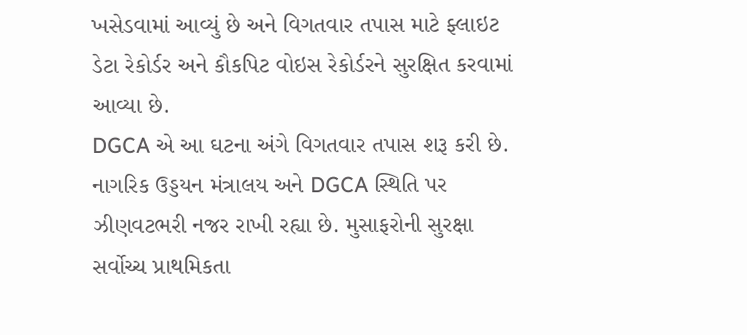ખસેડવામાં આવ્યું છે અને વિગતવાર તપાસ માટે ફ્લાઇટ ડેટા રેકોર્ડર અને કૌકપિટ વોઇસ રેકોર્ડરને સુરક્ષિત કરવામાં આવ્યા છે.
DGCA એ આ ઘટના અંગે વિગતવાર તપાસ શરૂ કરી છે. નાગરિક ઉડ્ડયન મંત્રાલય અને DGCA સ્થિતિ પર ઝીણવટભરી નજર રાખી રહ્યા છે. મુસાફરોની સુરક્ષા સર્વોચ્ચ પ્રાથમિકતા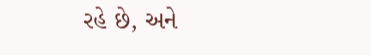રહે છે, અને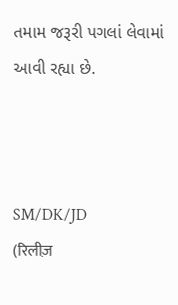તમામ જરૂરી પગલાં લેવામાં આવી રહ્યા છે.



SM/DK/JD
(रिलीज़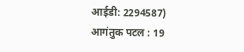आईडी: 2294587)
आगंतुक पटल : 19